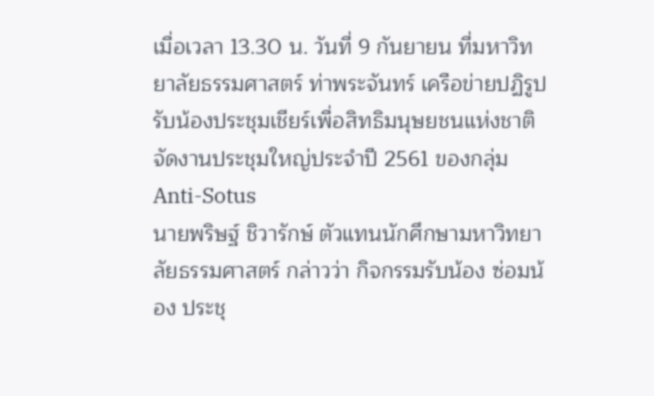เมื่อเวลา 13.30 น. วันที่ 9 กันยายน ที่มหาวิทยาลัยธรรมศาสตร์ ท่าพระจันทร์ เครือข่ายปฏิรูปรับน้องประชุมเชียร์เพื่อสิทธิมนุษยชนแห่งชาติ จัดงานประชุมใหญ่ประจำปี 2561 ของกลุ่ม Anti-Sotus
นายพริษฐ์ ชิวารักษ์ ตัวแทนนักศึกษามหาวิทยาลัยธรรมศาสตร์ กล่าวว่า กิจกรรมรับน้อง ซ่อมน้อง ประชุ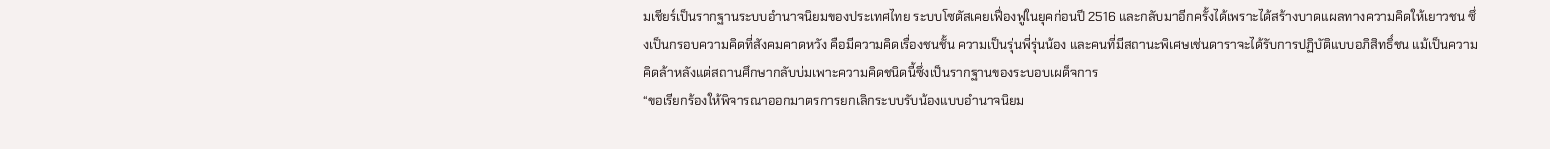มเชียร์เป็นรากฐานระบบอำนาจนิยมของประเทศไทย ระบบโซตัสเคยเฟื่องฟูในยุคก่อนปี 2516 และกลับมาอีกครั้งได้เพราะได้สร้างบาดแผลทางความคิดให้เยาวชน ซึ่งเป็นกรอบความคิดที่สังคมคาดหวัง คือมีความคิดเรื่องชนชั้น ความเป็นรุ่นพี่รุ่นน้อง และคนที่มีสถานะพิเศษเช่นดาราจะได้รับการปฏิบัติแบบอภิสิทธิ์ชน แม้เป็นความคิดล้าหลังแต่สถานศึกษากลับบ่มเพาะความคิดชนิดนี้ซึ่งเป็นรากฐานของระบอบเผด็จการ
“ขอเรียกร้องให้พิจารณาออกมาตรการยกเลิกระบบรับน้องแบบอำนาจนิยม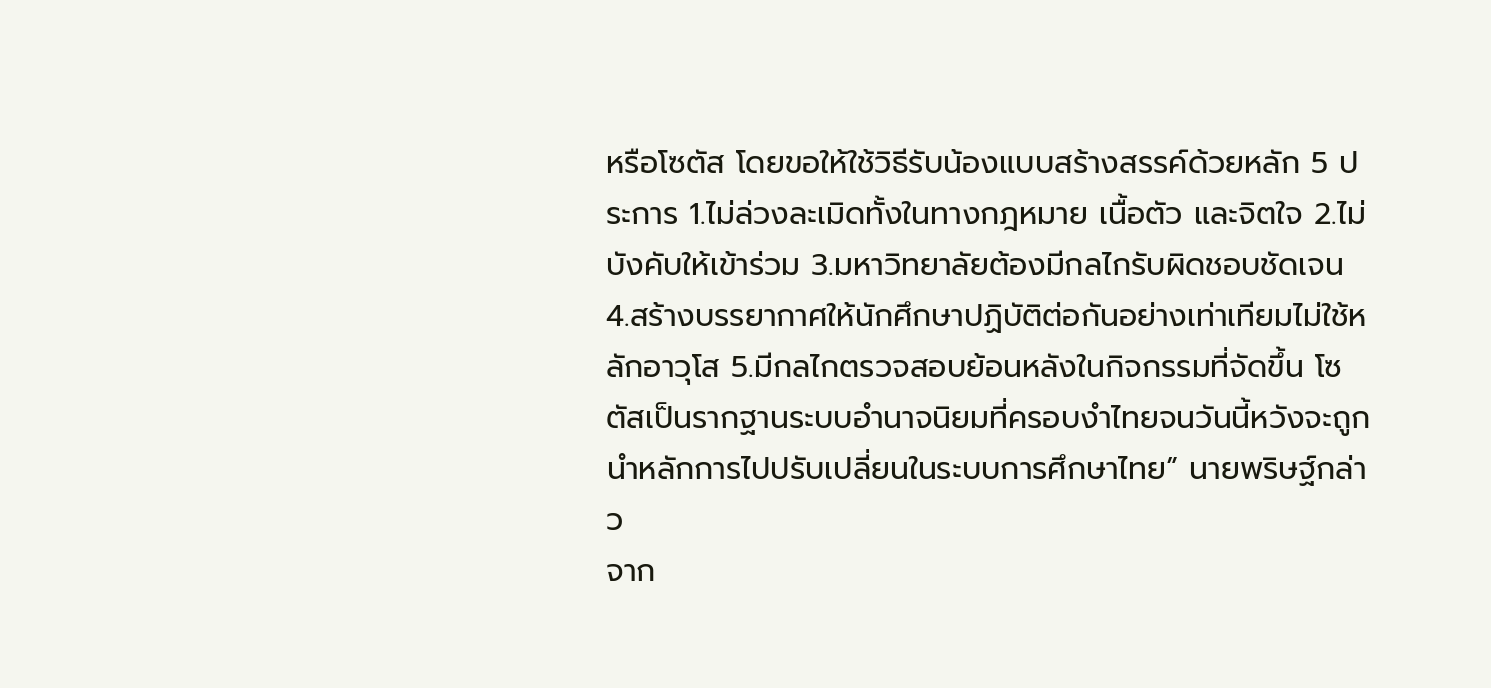หรือโซตัส โดยขอให้ใช้วิธีรับน้องแบบสร้างสรรค์ด้วยหลัก 5 ประการ 1.ไม่ล่วงละเมิดทั้งในทางกฎหมาย เนื้อตัว และจิตใจ 2.ไม่บังคับให้เข้าร่วม 3.มหาวิทยาลัยต้องมีกลไกรับผิดชอบชัดเจน 4.สร้างบรรยากาศให้นักศึกษาปฏิบัติต่อกันอย่างเท่าเทียมไม่ใช้หลักอาวุโส 5.มีกลไกตรวจสอบย้อนหลังในกิจกรรมที่จัดขึ้น โซตัสเป็นรากฐานระบบอำนาจนิยมที่ครอบงำไทยจนวันนี้หวังจะถูกนำหลักการไปปรับเปลี่ยนในระบบการศึกษาไทย” นายพริษฐ์กล่าว
จาก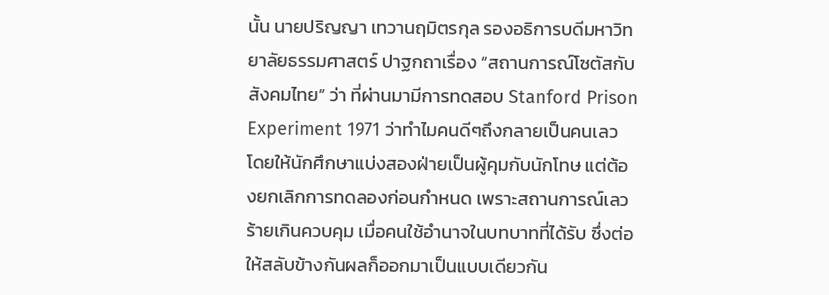นั้น นายปริญญา เทวานฤมิตรกุล รองอธิการบดีมหาวิทยาลัยธรรมศาสตร์ ปาฐกถาเรื่อง “สถานการณ์โซตัสกับสังคมไทย” ว่า ที่ผ่านมามีการทดสอบ Stanford Prison Experiment 1971 ว่าทำไมคนดีๆถึงกลายเป็นคนเลว โดยให้นักศึกษาแบ่งสองฝ่ายเป็นผู้คุมกับนักโทษ แต่ต้องยกเลิกการทดลองก่อนกำหนด เพราะสถานการณ์เลวร้ายเกินควบคุม เมื่อคนใช้อำนาจในบทบาทที่ได้รับ ซึ่งต่อให้สลับข้างกันผลก็ออกมาเป็นแบบเดียวกัน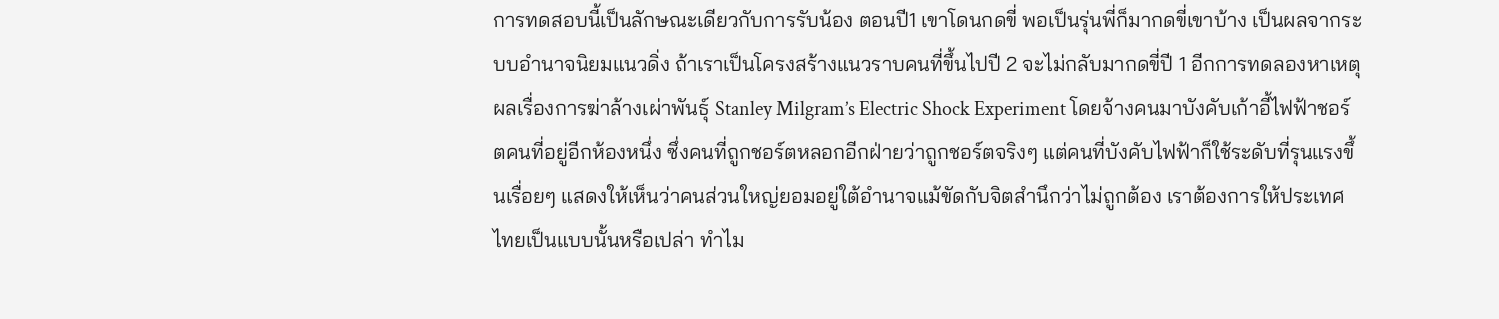การทดสอบนี้เป็นลักษณะเดียวกับการรับน้อง ตอนปี1 เขาโดนกดขี่ พอเป็นรุ่นพี่ก็มากดขี่เขาบ้าง เป็นผลจากระบบอำนาจนิยมแนวดิ่ง ถ้าเราเป็นโครงสร้างแนวราบคนที่ขึ้นไปปี 2 จะไม่กลับมากดขี่ปี 1 อีกการทดลองหาเหตุผลเรื่องการฆ่าล้างเผ่าพันธุ์ Stanley Milgram’s Electric Shock Experiment โดยจ้างคนมาบังคับเก้าอี้ไฟฟ้าชอร์ตคนที่อยู่อีกห้องหนึ่ง ซึ่งคนที่ถูกชอร์ตหลอกอีกฝ่ายว่าถูกชอร์ตจริงๆ แต่คนที่บังคับไฟฟ้าก็ใช้ระดับที่รุนแรงขึ้นเรื่อยๆ แสดงให้เห็นว่าคนส่วนใหญ่ยอมอยู่ใต้อำนาจแม้ขัดกับจิตสำนึกว่าไม่ถูกต้อง เราต้องการให้ประเทศไทยเป็นแบบนั้นหรือเปล่า ทำไม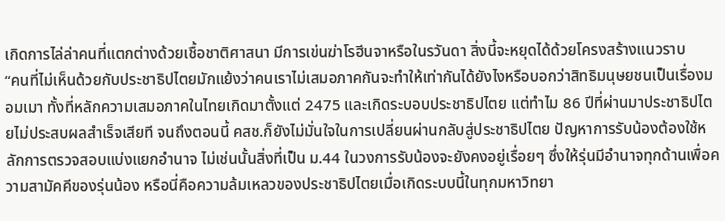เกิดการไล่ล่าคนที่แตกต่างด้วยเชื้อชาติศาสนา มีการเข่นฆ่าโรฮีนจาหรือในรวันดา สิ่งนี้จะหยุดได้ด้วยโครงสร้างแนวราบ
“คนที่ไม่เห็นด้วยกับประชาธิปไตยมักแย้งว่าคนเราไม่เสมอภาคกันจะทำให้เท่ากันได้ยังไงหรือบอกว่าสิทธิมนุษยชนเป็นเรื่องมอมเมา ทั้งที่หลักความเสมอภาคในไทยเกิดมาตั้งแต่ 2475 และเกิดระบอบประชาธิปไตย แต่ทำไม 86 ปีที่ผ่านมาประชาธิปไตยไม่ประสบผลสำเร็จเสียที จนถึงตอนนี้ คสช.ก็ยังไม่มั่นใจในการเปลี่ยนผ่านกลับสู่ประชาธิปไตย ปัญหาการรับน้องต้องใช้หลักการตรวจสอบแบ่งแยกอำนาจ ไม่เช่นนั้นสิ่งที่เป็น ม.44 ในวงการรับน้องจะยังคงอยู่เรื่อยๆ ซึ่งให้รุ่นมีอำนาจทุกด้านเพื่อความสามัคคีของรุ่นน้อง หรือนี่คือความล้มเหลวของประชาธิปไตยเมื่อเกิดระบบนี้ในทุกมหาวิทยา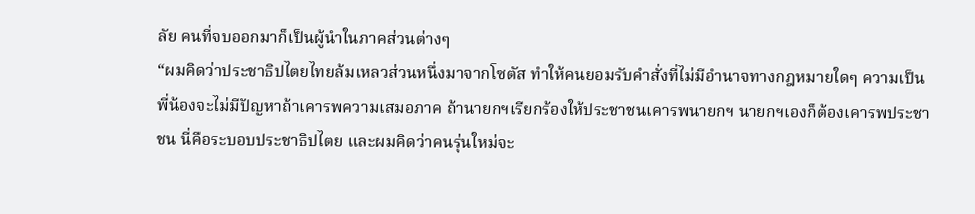ลัย คนที่จบออกมาก็เป็นผู้นำในภาคส่วนต่างๆ
“ผมคิดว่าประชาธิปไตยไทยล้มเหลวส่วนหนึ่งมาจากโซตัส ทำให้คนยอมรับคำสั่งที่ไม่มีอำนาจทางกฎหมายใดๆ ความเป็นพี่น้องจะไม่มีปัญหาถ้าเคารพความเสมอภาค ถ้านายกฯเรียกร้องให้ประชาชนเคารพนายกฯ นายกฯเองก็ต้องเคารพประชาชน นี่คือระบอบประชาธิปไตย และผมคิดว่าคนรุ่นใหม่จะ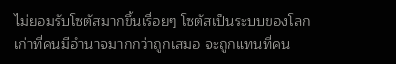ไม่ยอมรับโซตัสมากขึ้นเรื่อยๆ โซตัสเป็นระบบของโลกเก่าที่คนมีอำนาจมากกว่าถูกเสมอ จะถูกแทนที่คน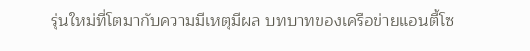รุ่นใหม่ที่โตมากับความมีเหตุมีผล บทบาทของเครือข่ายแอนตี้โซ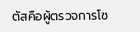ตัสคือผู้ตรวจการโซ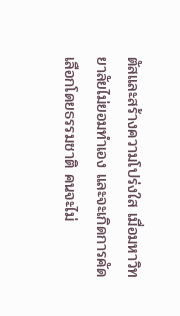ตัสและสร้างความโปร่งใส เมื่อมหาวิทยาลัยไม่ยอมทำเอง และจะเกิดการคัดเลือกโดยธรรมชาติ คนจะไม่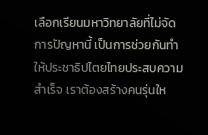เลือกเรียนมหาวิทยาลัยที่ไม่จัดการปัญหานี้ เป็นการช่วยกันทำให้ประชาธิปไตยไทยประสบความสำเร็จ เราต้องสร้างคนรุ่นให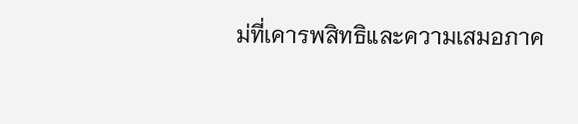ม่ที่เคารพสิทธิและความเสมอภาค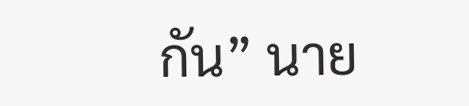กัน” นาย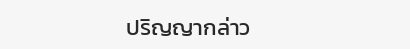ปริญญากล่าว